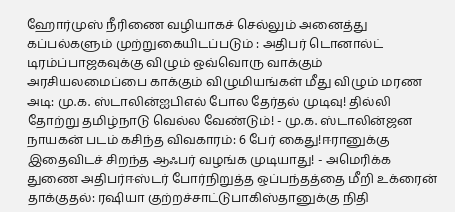ஹோர்முஸ் நீரிணை வழியாகச் செல்லும் அனைத்து கப்பல்களும் முற்றுகையிடப்படும் : அதிபர் டொனால்ட் டிரம்ப்பாஜகவுக்கு விழும் ஒவ்வொரு வாக்கும் அரசியலமைப்பை காக்கும் விழுமியங்கள் மீது விழும் மரண அடி: மு.க. ஸ்டாலின்ஐபிஎல் போல தேர்தல் முடிவு! தில்லி தோற்று தமிழ்நாடு வெல்ல வேண்டும்! - மு.க. ஸ்டாலின்ஜன நாயகன் படம் கசிந்த விவகாரம்: 6 பேர் கைது!ஈரானுக்கு இதைவிடச் சிறந்த ஆஃபர் வழங்க முடியாது! - அமெரிக்க துணை அதிபர்ஈஸ்டர் போர்நிறுத்த ஒப்பந்தத்தை மீறி உக்ரைன் தாக்குதல்: ரஷியா குற்றச்சாட்டுபாகிஸ்தானுக்கு நிதி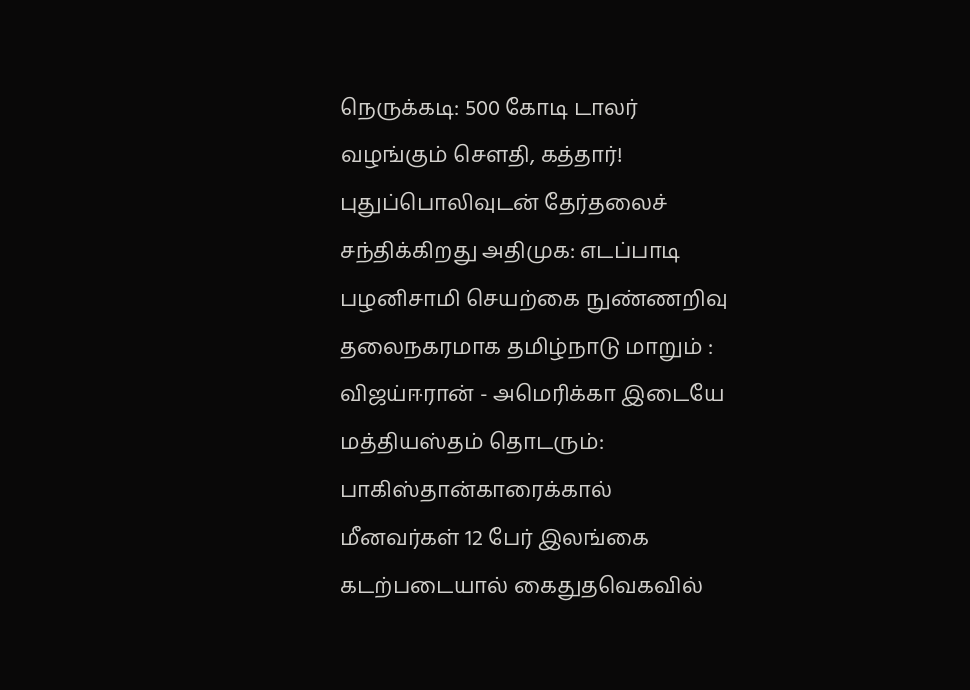நெருக்கடி: 500 கோடி டாலர் வழங்கும் சௌதி, கத்தார்! புதுப்பொலிவுடன் தேர்தலைச் சந்திக்கிறது அதிமுக: எடப்பாடி பழனிசாமி செயற்கை நுண்ணறிவு தலைநகரமாக தமிழ்நாடு மாறும் : விஜய்ஈரான் - அமெரிக்கா இடையே மத்தியஸ்தம் தொடரும்: பாகிஸ்தான்காரைக்கால் மீனவர்கள் 12 பேர் இலங்கை கடற்படையால் கைதுதவெகவில்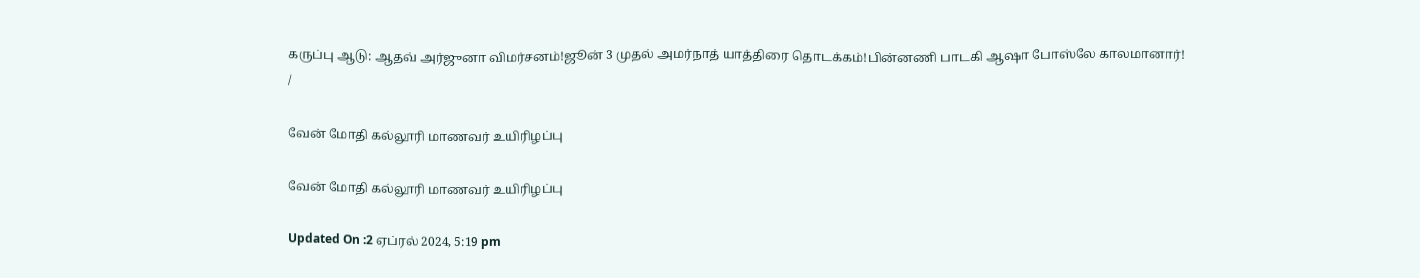கருப்பு ஆடு: ஆதவ் அர்ஜுனா விமர்சனம்!ஜூன் 3 முதல் அமர்நாத் யாத்திரை தொடக்கம்!பின்னணி பாடகி ஆஷா போஸ்லே காலமானார்!
/

வேன் மோதி கல்லூரி மாணவர் உயிரிழப்பு

வேன் மோதி கல்லூரி மாணவர் உயிரிழப்பு

Updated On :2 ஏப்ரல் 2024, 5:19 pm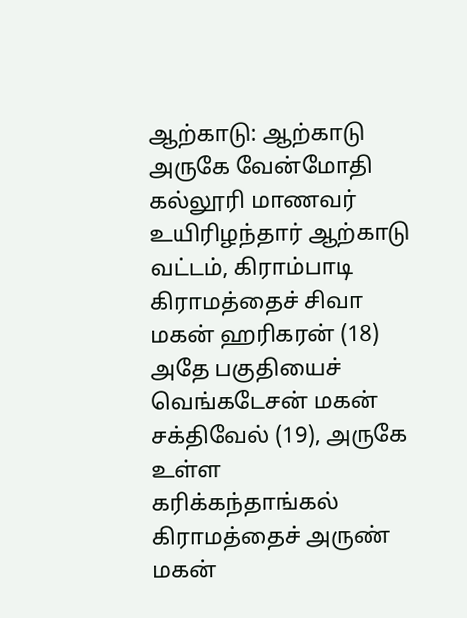ஆற்காடு: ஆற்காடு அருகே வேன்மோதி கல்லூரி மாணவர் உயிரிழந்தார் ஆற்காடு வட்டம், கிராம்பாடி கிராமத்தைச் சிவா மகன் ஹரிகரன் (18) அதே பகுதியைச் வெங்கடேசன் மகன் சக்திவேல் (19), அருகே உள்ள கரிக்கந்தாங்கல் கிராமத்தைச் அருண் மகன்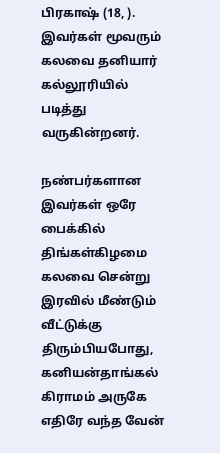பிரகாஷ் (18, ). இவர்கள் மூவரும் கலவை தனியார் கல்லூரியில் படித்து வருகின்றனர்.

நண்பர்களான இவர்கள் ஒரே பைக்கில் திங்கள்கிழமை கலவை சென்று இரவில் மீண்டும் வீட்டுக்கு திரும்பியபோது, கனியன்தாங்கல் கிராமம் அருகே எதிரே வந்த வேன்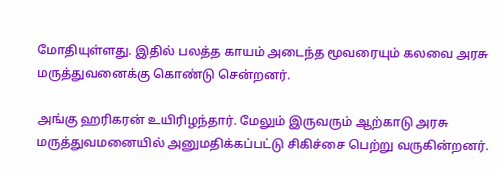மோதியுள்ளது. இதில் பலத்த காயம் அடைந்த மூவரையும் கலவை அரசு மருத்துவனைக்கு கொண்டு சென்றனர்.

அங்கு ஹரிகரன் உயிரிழந்தார். மேலும் இருவரும் ஆற்காடு அரசு மருத்துவமனையில் அனுமதிக்கப்பட்டு சிகிச்சை பெற்று வருகின்றனர்.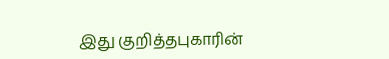இது குறித்தபுகாரின்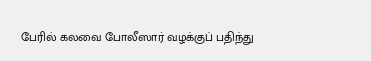பேரில் கலவை போலீஸார் வழக்குப் பதிந்து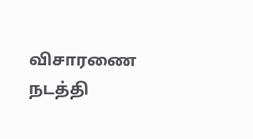விசாரணை நடத்தி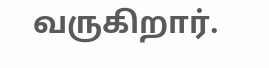வருகிறார்.